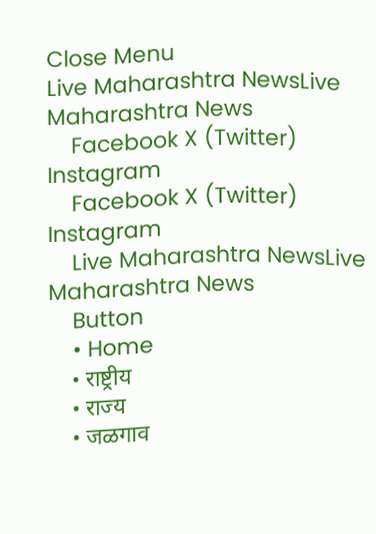Close Menu
Live Maharashtra NewsLive Maharashtra News
    Facebook X (Twitter) Instagram
    Facebook X (Twitter) Instagram
    Live Maharashtra NewsLive Maharashtra News
    Button
    • Home
    • राष्ट्रीय
    • राज्य
    • जळगाव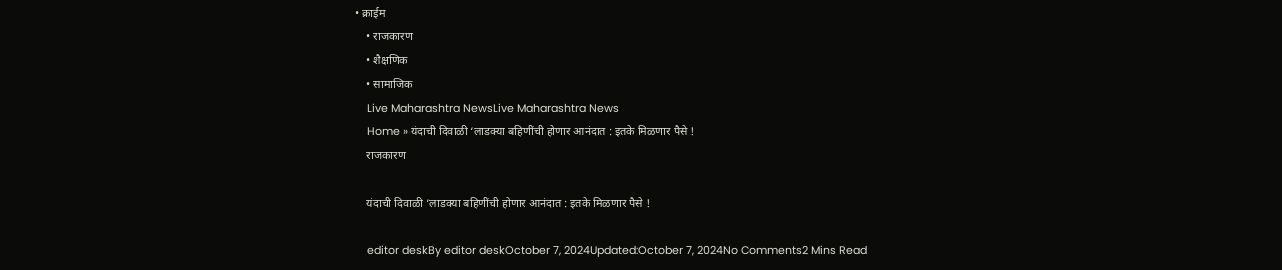• क्राईम
    • राजकारण
    • शैक्षणिक
    • सामाजिक
    Live Maharashtra NewsLive Maharashtra News
    Home » यंदाची दिवाळी ‘लाडक्या बहिणींची होणार आनंदात : इतके मिळणार पैसे !
    राजकारण

    यंदाची दिवाळी ‘लाडक्या बहिणींची होणार आनंदात : इतके मिळणार पैसे !

    editor deskBy editor deskOctober 7, 2024Updated:October 7, 2024No Comments2 Mins Read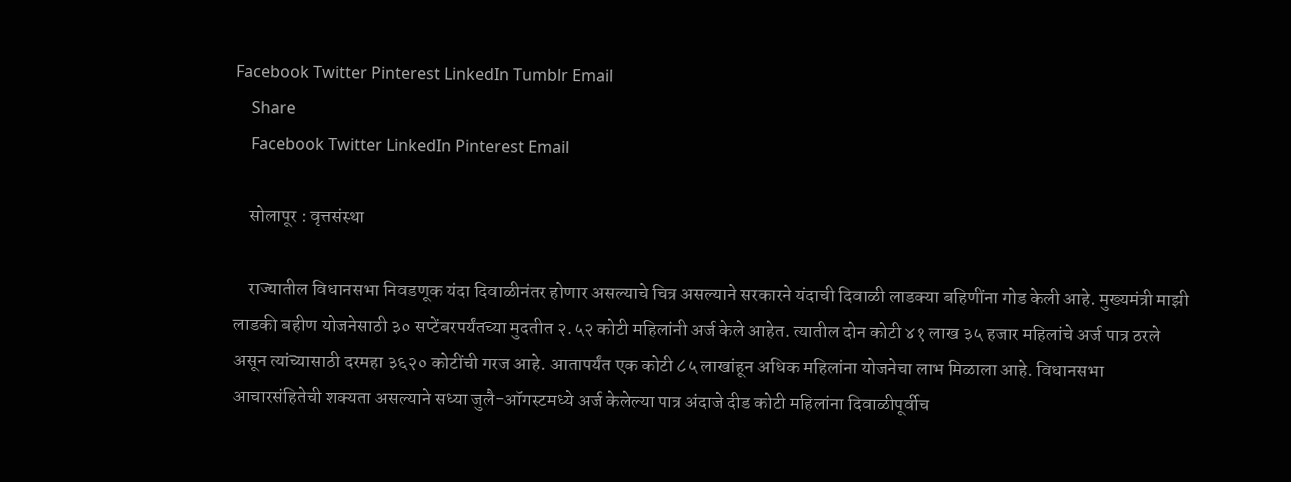Facebook Twitter Pinterest LinkedIn Tumblr Email
    Share
    Facebook Twitter LinkedIn Pinterest Email

    सोलापूर : वृत्तसंस्था

    राज्यातील विधानसभा निवडणूक यंदा दिवाळीनंतर होणार असल्याचे चित्र असल्याने सरकारने यंदाची दिवाळी लाडक्या बहिणींना गोड केली आहे. मुख्यमंत्री माझी लाडकी बहीण योजनेसाठी ३० सप्टेंबरपर्यंतच्या मुदतीत २.५२ कोटी महिलांनी अर्ज केले आहेत. त्यातील दोन कोटी ४१ लाख ३५ हजार महिलांचे अर्ज पात्र ठरले असून त्यांच्यासाठी दरमहा ३६२० कोटींची गरज आहे. आतापर्यंत एक कोटी ८५ लाखांहून अधिक महिलांना योजनेचा लाभ मिळाला आहे. विधानसभा आचारसंहितेची शक्यता असल्याने सध्या जुलै-ऑगस्टमध्ये अर्ज केलेल्या पात्र अंदाजे दीड कोटी महिलांना दिवाळीपूर्वीच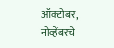ऑक्टोबर, नोव्हेंबरचे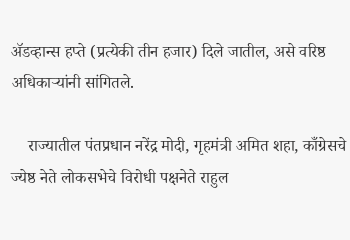ॲडव्हान्स हप्ते (प्रत्येकी तीन हजार) दिले जातील, असे वरिष्ठ अधिकाऱ्यांनी सांगितले.

    राज्यातील पंतप्रधान नरेंद्र मोदी, गृहमंत्री अमित शहा, काँग्रेसचे ज्येष्ठ नेते लोकसभेचे विरोधी पक्षनेते राहुल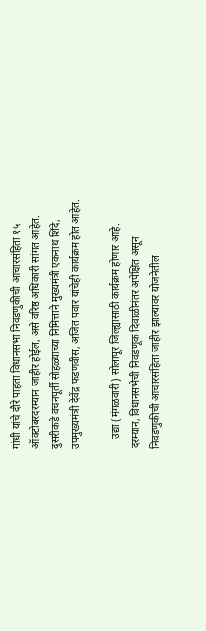गांधी यांचे दौरे पाहता विधानसभा निवडणुकीची आचारसंहिता १५ ऑक्टोबरदरम्यान जाहीर होईल, असे वरिष्ठ अधिकारी सांगत आहेत. दुसरीकडे वचनपूर्ती सोहळ्याच्या निमित्ताने मुख्यमंत्री एकनाथ शिंदे, उपमुख्यमंत्री देवेंद्र फडणवीस, अजित पवार यांचेही कार्यक्रम होत आहेत.

    उद्या (मंगळवारी) सोलापूर जिल्ह्यासाठी कार्यक्रम होणार आहे. दरम्यान, विधानसभेची निवडणूक दिवाळीनंतर अपेक्षित असून निवडणुकीची आचारसंहिता जाहीर झाल्यावर योजनेतील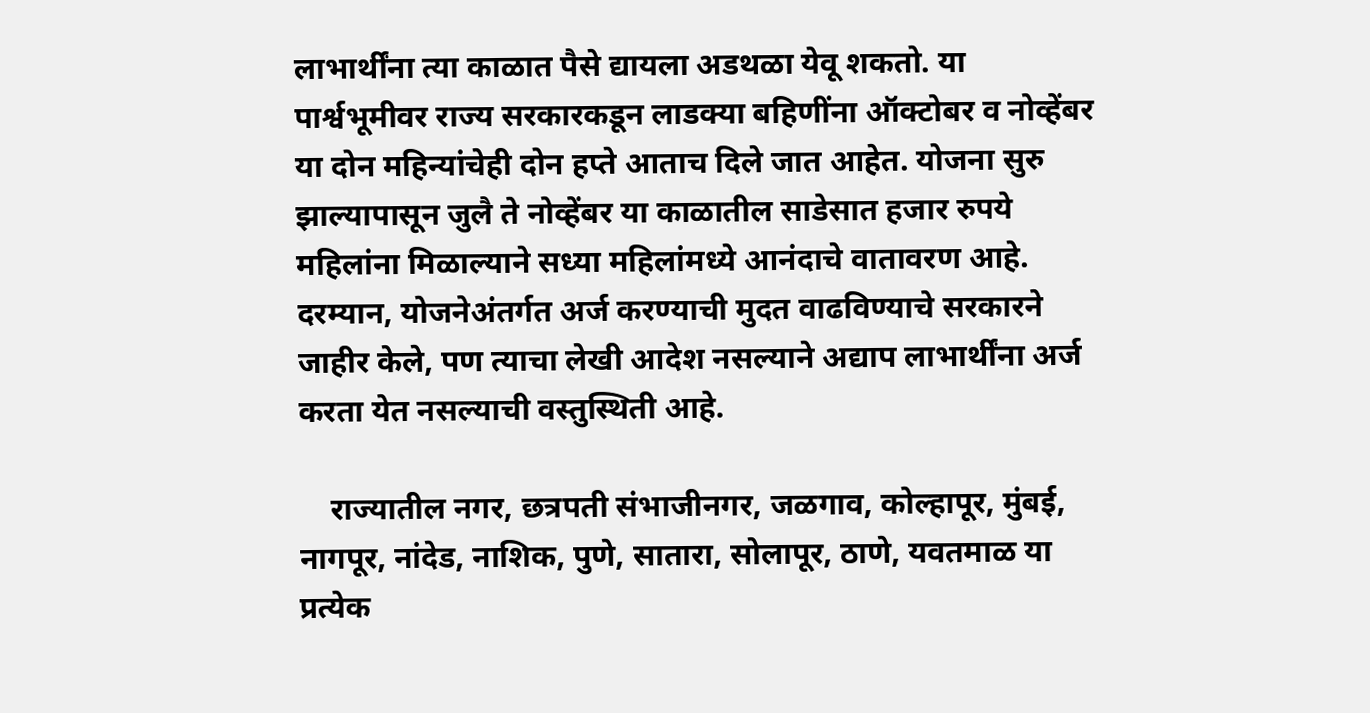लाभार्थींना त्या काळात पैसे द्यायला अडथळा येवू शकतो. या पार्श्वभूमीवर राज्य सरकारकडून लाडक्या बहिणींना ऑक्टोबर व नोव्हेंबर या दोन महिन्यांचेही दोन हप्ते आताच दिले जात आहेत. योजना सुरु झाल्यापासून जुलै ते नोव्हेंबर या काळातील साडेसात हजार रुपये महिलांना मिळाल्याने सध्या महिलांमध्ये आनंदाचे वातावरण आहे. दरम्यान, योजनेअंतर्गत अर्ज करण्याची मुदत वाढविण्याचे सरकारने जाहीर केले, पण त्याचा लेखी आदेश नसल्याने अद्याप लाभार्थींना अर्ज करता येत नसल्याची वस्तुस्थिती आहे.

    राज्यातील नगर, छत्रपती संभाजीनगर, जळगाव, कोल्हापूर, मुंबई, नागपूर, नांदेड, नाशिक, पुणे, सातारा, सोलापूर, ठाणे, यवतमाळ या प्रत्येक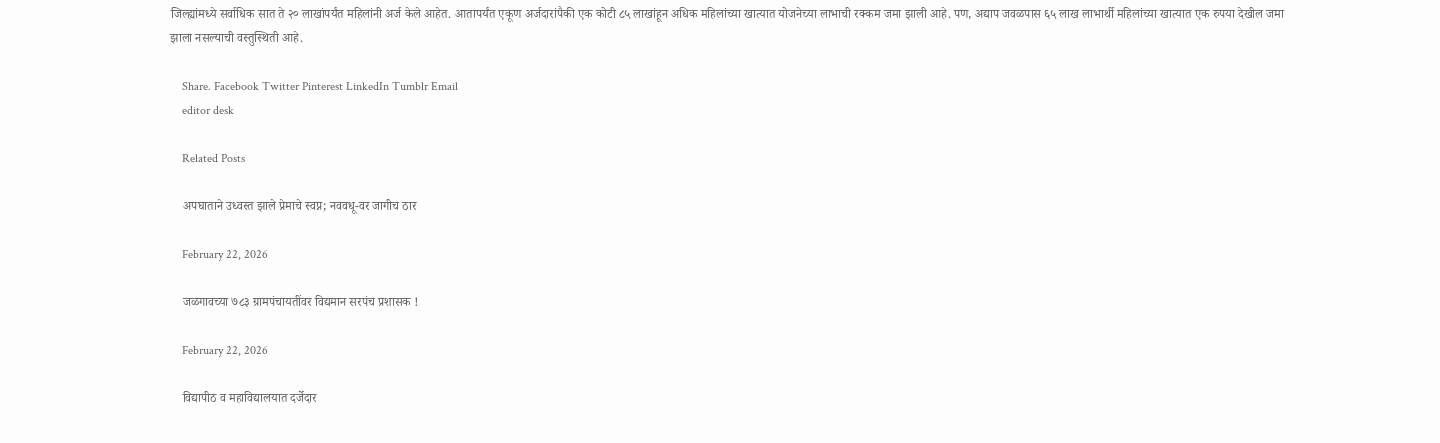जिल्ह्यांमध्ये सर्वाधिक सात ते २० लाखांपर्यंत महिलांनी अर्ज केले आहेत. आतापर्यंत एकूण अर्जदारांपैकी एक कोटी ८५ लाखांहून अधिक महिलांच्या खात्यात योजनेच्या लाभाची रक्कम जमा झाली आहे. पण, अद्याप जवळपास ६५ लाख लाभार्थी महिलांच्या खात्यात एक रुपया देखील जमा झाला नसल्याची वस्तुस्थिती आहे.

    Share. Facebook Twitter Pinterest LinkedIn Tumblr Email
    editor desk

    Related Posts

    अपघाताने उध्वस्त झाले प्रेमाचे स्वप्न; नववधू-वर जागीच ठार

    February 22, 2026

    जळगावच्या ७८३ ग्रामपंचायतींवर विद्यमान सरपंच प्रशासक !

    February 22, 2026

    विद्यापीठ व महाविद्यालयात दर्जेदार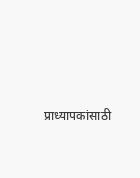प्राध्यापकांसाठी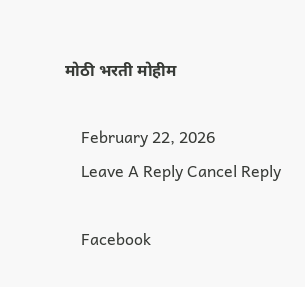मोठी भरती मोहीम

    February 22, 2026
    Leave A Reply Cancel Reply

    Facebook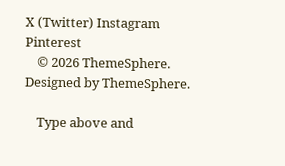X (Twitter) Instagram Pinterest
    © 2026 ThemeSphere. Designed by ThemeSphere.

    Type above and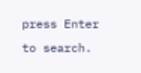press Enter to search.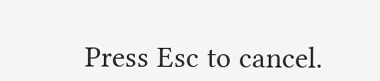Press Esc to cancel.